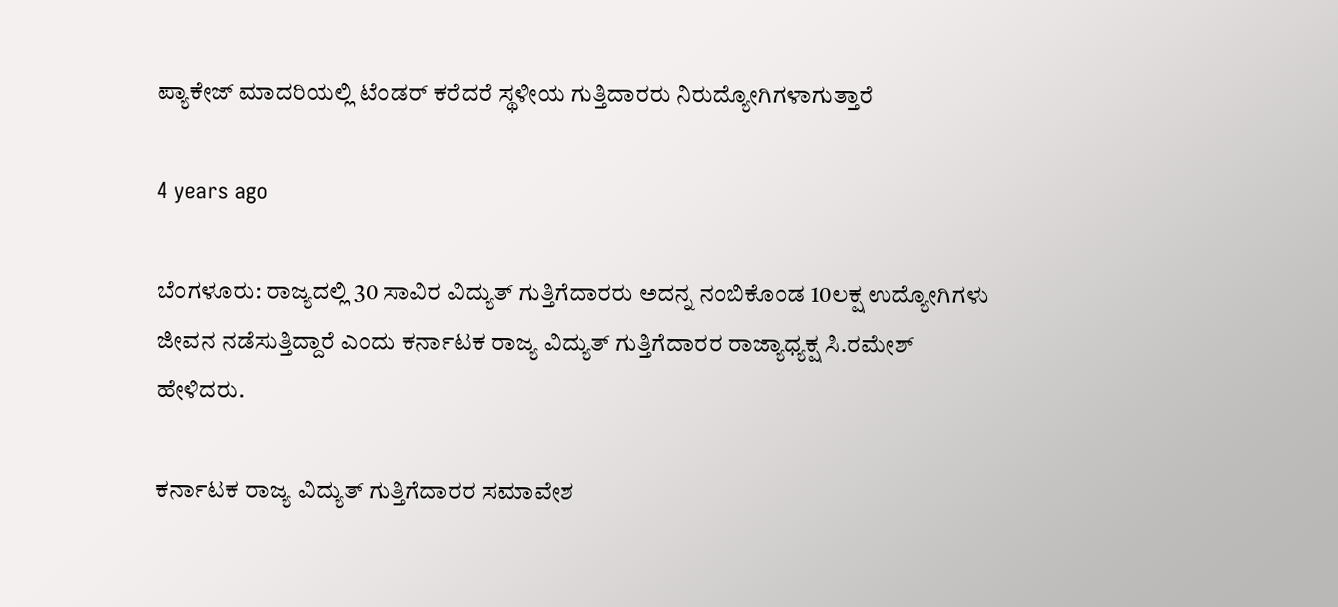ಪ್ಯಾಕೇಜ್ ಮಾದರಿಯಲ್ಲಿ ಟೆಂಡರ್ ಕರೆದರೆ ಸ್ಥಳೀಯ ಗುತ್ತಿದಾರರು ನಿರುದ್ಯೋಗಿಗಳಾಗುತ್ತಾರೆ

4 years ago

ಬೆಂಗಳೂರು: ರಾಜ್ಯದಲ್ಲಿ 30 ಸಾವಿರ ವಿದ್ಯುತ್ ಗುತ್ತಿಗೆದಾರರು ಅದನ್ನ ನಂಬಿಕೊಂಡ 10ಲಕ್ಷ ಉದ್ಯೋಗಿಗಳು ಜೀವನ ನಡೆಸುತ್ತಿದ್ದಾರೆ ಎಂದು ಕರ್ನಾಟಕ ರಾಜ್ಯ ವಿದ್ಯುತ್ ಗುತ್ತಿಗೆದಾರರ ರಾಜ್ಯಾಧ್ಯಕ್ಷ ಸಿ.ರಮೇಶ್ ಹೇಳಿದರು.

ಕರ್ನಾಟಕ ರಾಜ್ಯ ವಿದ್ಯುತ್ ಗುತ್ತಿಗೆದಾರರ ಸಮಾವೇಶ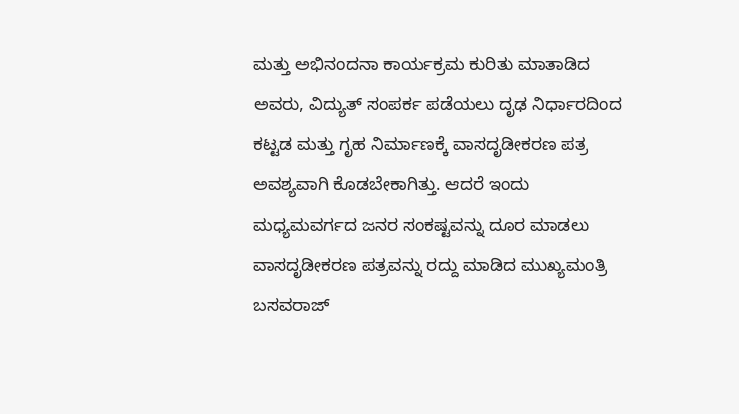ಮತ್ತು ಅಭಿನಂದನಾ ಕಾರ್ಯಕ್ರಮ ಕುರಿತು ಮಾತಾಡಿದ ಅವರು, ವಿದ್ಯುತ್ ಸಂಪರ್ಕ ಪಡೆಯಲು ದೃಢ ನಿರ್ಧಾರದಿಂದ ಕಟ್ಟಡ ಮತ್ತು ಗೃಹ ನಿರ್ಮಾಣಕ್ಕೆ ವಾಸದೃಡೀಕರಣ ಪತ್ರ ಅವಶ್ಯವಾಗಿ ಕೊಡಬೇಕಾಗಿತ್ತು. ಆದರೆ ಇಂದು ಮಧ್ಯಮವರ್ಗದ ಜನರ ಸಂಕಷ್ಟವನ್ನು ದೂರ ಮಾಡಲು ವಾಸದೃಡೀಕರಣ ಪತ್ರವನ್ನು ರದ್ದು ಮಾಡಿದ ಮುಖ್ಯಮಂತ್ರಿ ಬಸವರಾಜ್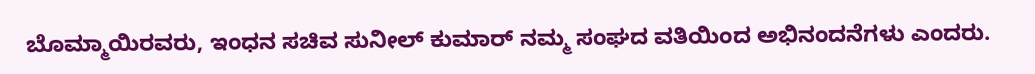ಬೊಮ್ಮಾಯಿರವರು, ಇಂಧನ ಸಚಿವ ಸುನೀಲ್ ಕುಮಾರ್ ನಮ್ಮ ಸಂಘದ ವತಿಯಿಂದ ಅಭಿನಂದನೆಗಳು ಎಂದರು.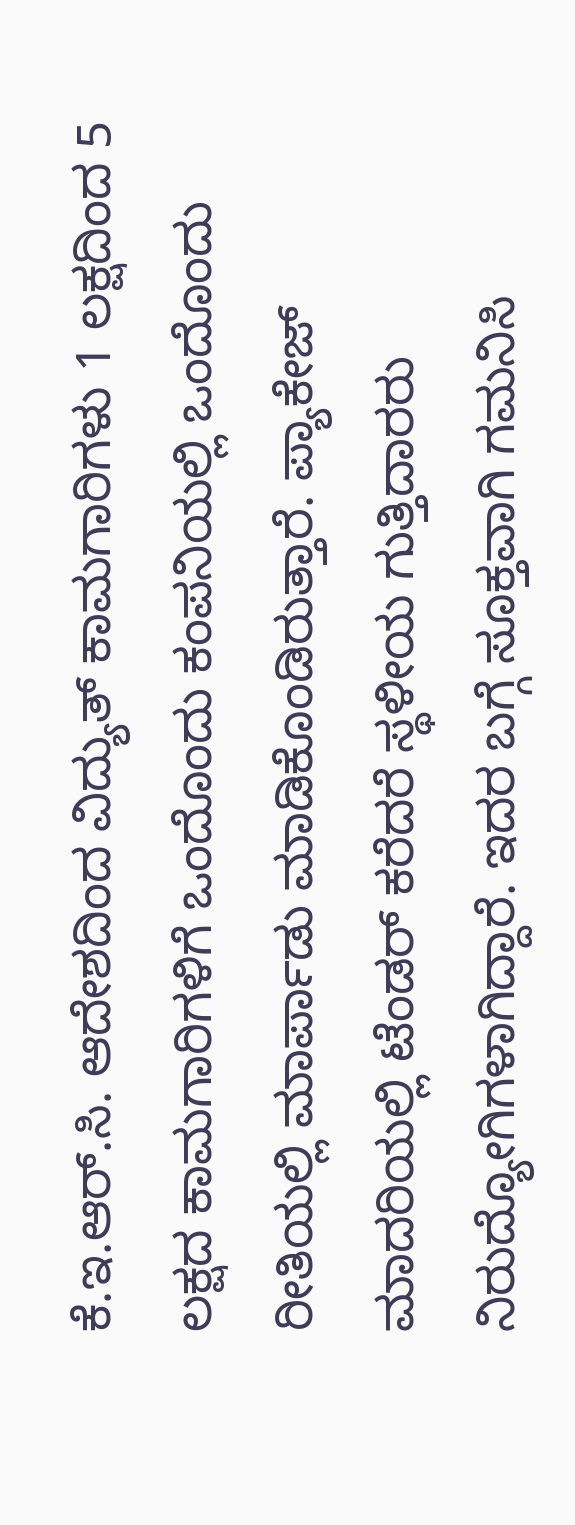ಕೆ.ಇ.ಆರ್.ಸಿ. ಆದೇಶದಿಂದ ವಿದ್ಯುತ್ ಕಾಮಗಾರಿಗಳು 1 ಲಕ್ಷದಿಂದ 5 ಲಕ್ಷದ ಕಾಮಗಾರಿಗಳಿಗೆ ಒಂದೊಂದು ಕಂಪನಿಯಲ್ಲಿ ಒಂದೊಂದು ರೀತಿಯಲ್ಲಿ ಮಾರ್ಪಾಡು ಮಾಡಿಕೊಂಡಿರುತ್ತಾರೆ. ಪ್ಯಾಕೇಜ್ ಮಾದರಿಯಲ್ಲಿ ಟೆಂಡರ್ ಕರೆದರೆ ಸ್ಥಳೀಯ ಗುತ್ತಿದಾರರು ನಿರುದ್ಯೋಗಿಗಳಾಗಿದ್ದಾರೆ. ಇದರ ಬಗ್ಗೆ ಸೂಕ್ತವಾಗಿ ಗಮನಿಸಿ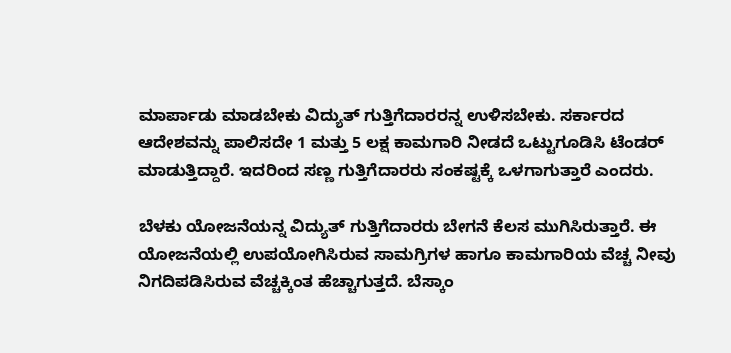ಮಾರ್ಪಾಡು ಮಾಡಬೇಕು ವಿದ್ಯುತ್ ಗುತ್ತಿಗೆದಾರರನ್ನ ಉಳಿಸಬೇಕು. ಸರ್ಕಾರದ ಆದೇಶವನ್ನು ಪಾಲಿಸದೇ 1 ಮತ್ತು 5 ಲಕ್ಷ ಕಾಮಗಾರಿ ನೀಡದೆ ಒಟ್ಟುಗೂಡಿಸಿ ಟೆಂಡರ್ ಮಾಡುತ್ತಿದ್ದಾರೆ. ಇದರಿಂದ ಸಣ್ಣ ಗುತ್ತಿಗೆದಾರರು ಸಂಕಷ್ಟಕ್ಕೆ ಒಳಗಾಗುತ್ತಾರೆ ಎಂದರು.

ಬೆಳಕು ಯೋಜನೆಯನ್ನ ವಿದ್ಯುತ್ ಗುತ್ತಿಗೆದಾರರು ಬೇಗನೆ ಕೆಲಸ ಮುಗಿಸಿರುತ್ತಾರೆ. ಈ ಯೋಜನೆಯಲ್ಲಿ ಉಪಯೋಗಿಸಿರುವ ಸಾಮಗ್ರಿಗಳ ಹಾಗೂ ಕಾಮಗಾರಿಯ ವೆಚ್ಚ ನೀವು ನಿಗದಿಪಡಿಸಿರುವ ವೆಚ್ಚಕ್ಕಿಂತ ಹೆಚ್ಚಾಗುತ್ತದೆ. ಬೆಸ್ಕಾಂ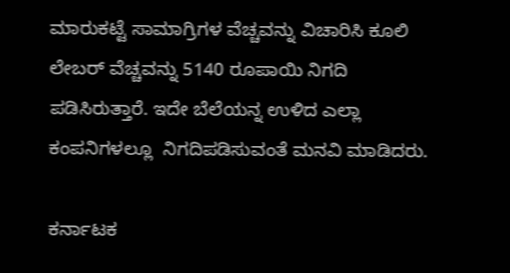ಮಾರುಕಟ್ಟೆ ಸಾಮಾಗ್ರಿಗಳ ವೆಚ್ಚವನ್ನು ವಿಚಾರಿಸಿ ಕೂಲಿ ಲೇಬರ್ ವೆಚ್ಚವನ್ನು 5140 ರೂಪಾಯಿ ನಿಗದಿ ಪಡಿಸಿರುತ್ತಾರೆ. ಇದೇ ಬೆಲೆಯನ್ನ ಉಳಿದ ಎಲ್ಲಾ ಕಂಪನಿಗಳಲ್ಲೂ  ನಿಗದಿಪಡಿಸುವಂತೆ ಮನವಿ ಮಾಡಿದರು.

ಕರ್ನಾಟಕ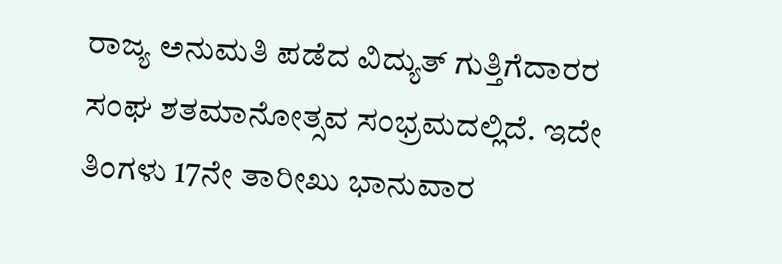ರಾಜ್ಯ ಅನುಮತಿ ಪಡೆದ ವಿದ್ಯುತ್ ಗುತ್ತಿಗೆದಾರರ ಸಂಘ ಶತಮಾನೋತ್ಸವ ಸಂಭ್ರಮದಲ್ಲಿದೆ. ಇದೇ ತಿಂಗಳು 17ನೇ ತಾರೀಖು ಭಾನುವಾರ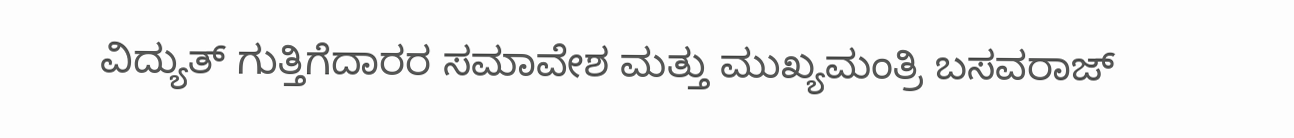ವಿದ್ಯುತ್ ಗುತ್ತಿಗೆದಾರರ ಸಮಾವೇಶ ಮತ್ತು ಮುಖ್ಯಮಂತ್ರಿ ಬಸವರಾಜ್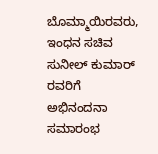ಬೊಮ್ಮಾಯಿರವರು, ಇಂಧನ ಸಚಿವ ಸುನೀಲ್ ಕುಮಾರ್ ರವರಿಗೆ ಅಭಿನಂದನಾ ಸಮಾರಂಭ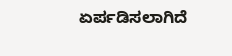ಏರ್ಪಡಿಸಲಾಗಿದೆ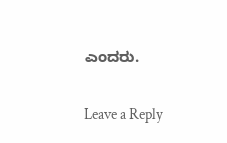ಎಂದರು.

Leave a Reply